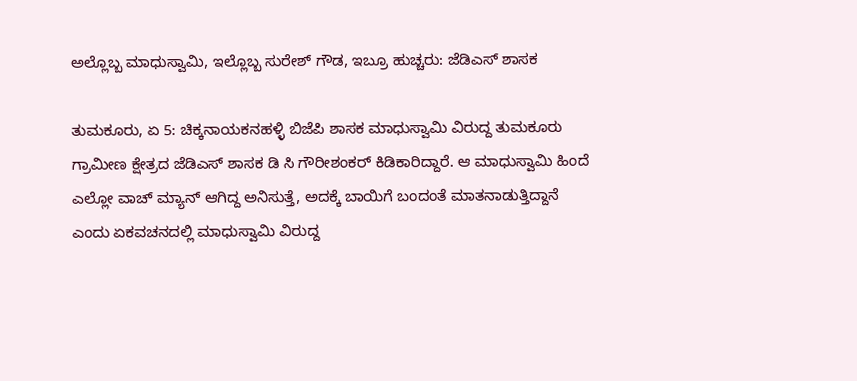ಅಲ್ಲೊಬ್ಬ ಮಾಧುಸ್ವಾಮಿ, ಇಲ್ಲೊಬ್ಬ ಸುರೇಶ್ ಗೌಡ, ಇಬ್ರೂ ಹುಚ್ಚರು: ಜೆಡಿಎಸ್ ಶಾಸಕ

ತುಮಕೂರು, ಏ 5: ಚಿಕ್ಕನಾಯಕನಹಳ್ಳಿ ಬಿಜೆಪಿ ಶಾಸಕ ಮಾಧುಸ್ವಾಮಿ ವಿರುದ್ದ ತುಮಕೂರು ಗ್ರಾಮೀಣ ಕ್ಷೇತ್ರದ ಜೆಡಿಎಸ್ ಶಾಸಕ ಡಿ ಸಿ ಗೌರೀಶಂಕರ್ ಕಿಡಿಕಾರಿದ್ದಾರೆ. ಆ ಮಾಧುಸ್ವಾಮಿ ಹಿಂದೆ ಎಲ್ಲೋ ವಾಚ್ ಮ್ಯಾನ್ ಆಗಿದ್ದ ಅನಿಸುತ್ತೆ, ಅದಕ್ಕೆ ಬಾಯಿಗೆ ಬಂದಂತೆ ಮಾತನಾಡುತ್ತಿದ್ದಾನೆ ಎಂದು ಏಕವಚನದಲ್ಲಿ ಮಾಧುಸ್ವಾಮಿ ವಿರುದ್ದ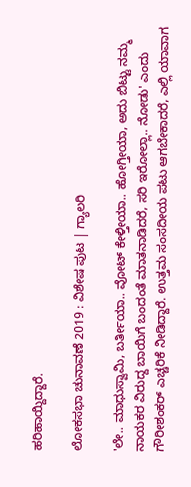ಹರಿಹಾಯ್ದಿದ್ದಾರೆ.

ಲೋಕಸಭಾ ಚುನಾವಣೆ 2019 : ವಿಶೇಷ ಪುಟ | ಗ್ಯಾಲರಿ

'ಲೇ.. ಮಾಧುಸ್ವಾಮಿ, ಬರ್ತೀಯಾ.. ವೋಟ್ ಕೇಳ್ತೀಯಾ.. ಹೋಗ್ತೀಯಾ, ಅದು ಬಿಟ್ಟು ನಮ್ಮ ನಾಯಕರ ವಿರುದ್ದ ಬಾಯಿಗೆ ಬಂದಂತೆ ಮಾತನಾಡಿದರೆ, ಸರಿ ಇರೋಲ್ಲಾ.. ನೋಡು' ಎಂದು ಗೌರೀಶಂಕರ್ ಎಚ್ಚರಿಕೆ ನೀಡಿದ್ದಾರೆ. ಉತ್ತಮ ಸಂಸದೀಯ ಪಟು ಆಗಬೇಕಾದರೆ, ಎಲ್ಲಿ ಯಾವಾಗ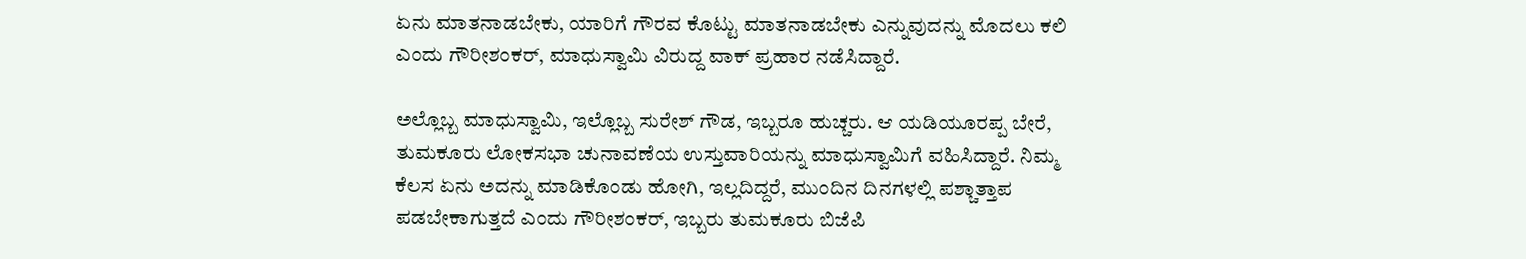ಏನು ಮಾತನಾಡಬೇಕು, ಯಾರಿಗೆ ಗೌರವ ಕೊಟ್ಟು ಮಾತನಾಡಬೇಕು ಎನ್ನುವುದನ್ನು ಮೊದಲು ಕಲಿ ಎಂದು ಗೌರೀಶಂಕರ್, ಮಾಧುಸ್ವಾಮಿ ವಿರುದ್ದ ವಾಕ್ ಪ್ರಹಾರ ನಡೆಸಿದ್ದಾರೆ.

ಅಲ್ಲೊಬ್ಬ ಮಾಧುಸ್ವಾಮಿ, ಇಲ್ಲೊಬ್ಬ ಸುರೇಶ್ ಗೌಡ, ಇಬ್ಬರೂ ಹುಚ್ಚರು. ಆ ಯಡಿಯೂರಪ್ಪ ಬೇರೆ, ತುಮಕೂರು ಲೋಕಸಭಾ ಚುನಾವಣೆಯ ಉಸ್ತುವಾರಿಯನ್ನು ಮಾಧುಸ್ವಾಮಿಗೆ ವಹಿಸಿದ್ದಾರೆ. ನಿಮ್ಮ ಕೆಲಸ ಏನು ಅದನ್ನು ಮಾಡಿಕೊಂಡು ಹೋಗಿ, ಇಲ್ಲದಿದ್ದರೆ, ಮುಂದಿನ ದಿನಗಳಲ್ಲಿ ಪಶ್ಚಾತ್ತಾಪ ಪಡಬೇಕಾಗುತ್ತದೆ ಎಂದು ಗೌರೀಶಂಕರ್, ಇಬ್ಬರು ತುಮಕೂರು ಬಿಜೆಪಿ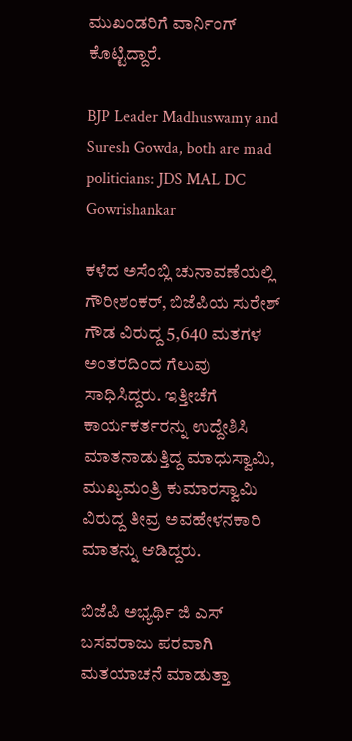ಮುಖಂಡರಿಗೆ ವಾರ್ನಿಂಗ್ ಕೊಟ್ಟಿದ್ದಾರೆ.

BJP Leader Madhuswamy and Suresh Gowda, both are mad politicians: JDS MAL DC Gowrishankar

ಕಳೆದ ಅಸೆಂಬ್ಲಿ ಚುನಾವಣೆಯಲ್ಲಿ ಗೌರೀಶಂಕರ್, ಬಿಜೆಪಿಯ ಸುರೇಶ್ ಗೌಡ ವಿರುದ್ದ 5,640 ಮತಗಳ ಅಂತರದಿಂದ ಗೆಲುವು ಸಾಧಿಸಿದ್ದರು. ಇತ್ತೀಚೆಗೆ ಕಾರ್ಯಕರ್ತರನ್ನು ಉದ್ದೇಶಿಸಿ ಮಾತನಾಡುತ್ತಿದ್ದ ಮಾಧುಸ್ವಾಮಿ, ಮುಖ್ಯಮಂತ್ರಿ ಕುಮಾರಸ್ವಾಮಿ ವಿರುದ್ದ ತೀವ್ರ ಅವಹೇಳನಕಾರಿ ಮಾತನ್ನು ಆಡಿದ್ದರು.

ಬಿಜೆಪಿ ಅಭ್ಯರ್ಥಿ ಜಿ ಎಸ್ ಬಸವರಾಜು ಪರವಾಗಿ ಮತಯಾಚನೆ ಮಾಡುತ್ತಾ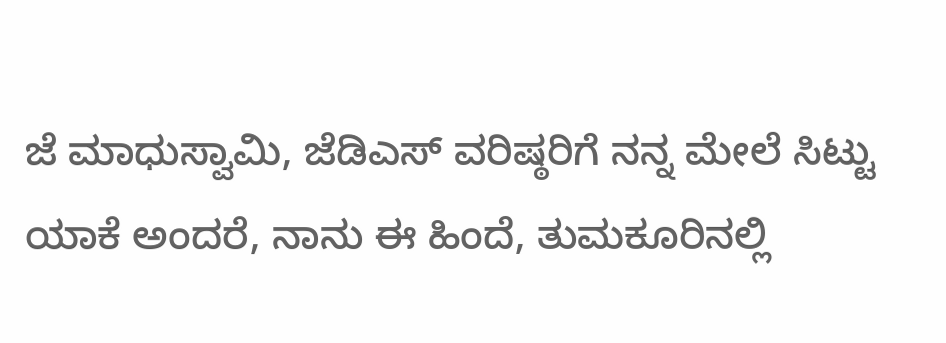ಜೆ ಮಾಧುಸ್ವಾಮಿ, ಜೆಡಿಎಸ್ ವರಿಷ್ಠರಿಗೆ ನನ್ನ ಮೇಲೆ ಸಿಟ್ಟು ಯಾಕೆ ಅಂದರೆ, ನಾನು ಈ ಹಿಂದೆ, ತುಮಕೂರಿನಲ್ಲಿ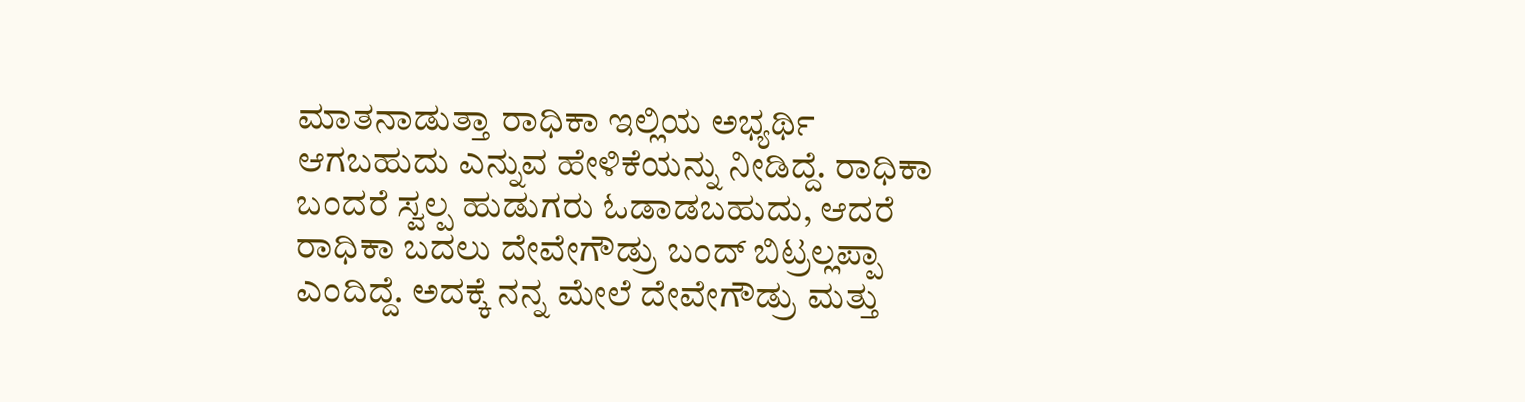ಮಾತನಾಡುತ್ತಾ ರಾಧಿಕಾ ಇಲ್ಲಿಯ ಅಭ್ಯರ್ಥಿ ಆಗಬಹುದು ಎನ್ನುವ ಹೇಳಿಕೆಯನ್ನು ನೀಡಿದ್ದೆ. ರಾಧಿಕಾ ಬಂದರೆ ಸ್ವಲ್ಪ ಹುಡುಗರು ಓಡಾಡಬಹುದು, ಆದರೆ ರಾಧಿಕಾ ಬದಲು ದೇವೇಗೌಡ್ರು ಬಂದ್ ಬಿಟ್ರಲ್ಲಪ್ಪಾ ಎಂದಿದ್ದೆ. ಅದಕ್ಕೆ ನನ್ನ ಮೇಲೆ ದೇವೇಗೌಡ್ರು ಮತ್ತು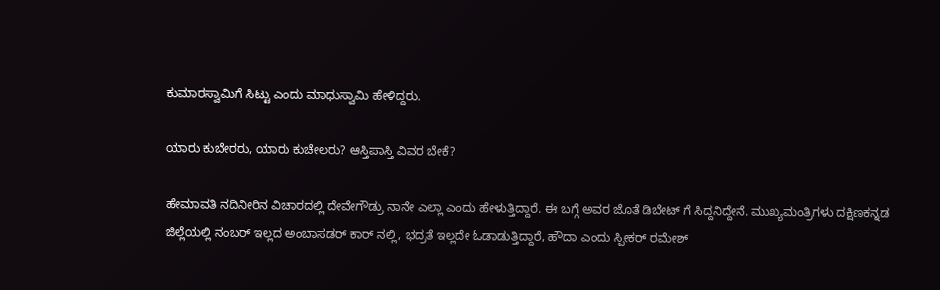ಕುಮಾರಸ್ವಾಮಿಗೆ ಸಿಟ್ಟು ಎಂದು ಮಾಧುಸ್ವಾಮಿ ಹೇಳಿದ್ದರು.

ಯಾರು ಕುಬೇರರು, ಯಾರು ಕುಚೇಲರು? ಆಸ್ತಿಪಾಸ್ತಿ ವಿವರ ಬೇಕೆ?

ಹೇಮಾವತಿ ನದಿನೀರಿನ ವಿಚಾರದಲ್ಲಿ ದೇವೇಗೌಡ್ರು ನಾನೇ ಎಲ್ಲಾ ಎಂದು ಹೇಳುತ್ತಿದ್ದಾರೆ. ಈ ಬಗ್ಗೆ ಅವರ ಜೊತೆ ಡಿಬೇಟ್ ಗೆ ಸಿದ್ದನಿದ್ದೇನೆ. ಮುಖ್ಯಮಂತ್ರಿಗಳು ದಕ್ಷಿಣಕನ್ನಡ ಜಿಲ್ಲೆಯಲ್ಲಿ ನಂಬರ್ ಇಲ್ಲದ ಅಂಬಾಸಡರ್ ಕಾರ್ ನಲ್ಲಿ, ಭದ್ರತೆ ಇಲ್ಲದೇ ಓಡಾಡುತ್ತಿದ್ದಾರೆ, ಹೌದಾ ಎಂದು ಸ್ಪೀಕರ್ ರಮೇಶ್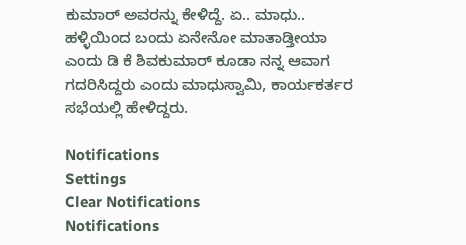ಕುಮಾರ್ ಅವರನ್ನು ಕೇಳಿದ್ದೆ. ಏ.. ಮಾಧು.. ಹಳ್ಳಿಯಿಂದ ಬಂದು ಏನೇನೋ ಮಾತಾಡ್ತೀಯಾ ಎಂದು ಡಿ ಕೆ ಶಿವಕುಮಾರ್ ಕೂಡಾ ನನ್ನ ಆವಾಗ ಗದರಿಸಿದ್ದರು ಎಂದು ಮಾಧುಸ್ವಾಮಿ, ಕಾರ್ಯಕರ್ತರ ಸಭೆಯಲ್ಲಿ ಹೇಳಿದ್ದರು.

Notifications
Settings
Clear Notifications
Notifications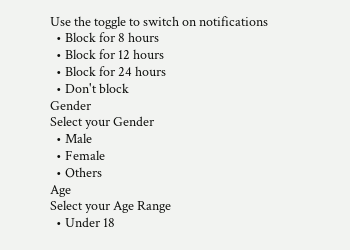Use the toggle to switch on notifications
  • Block for 8 hours
  • Block for 12 hours
  • Block for 24 hours
  • Don't block
Gender
Select your Gender
  • Male
  • Female
  • Others
Age
Select your Age Range
  • Under 18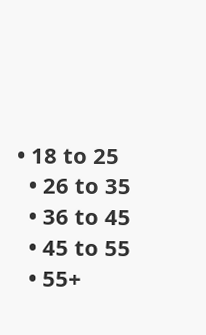• 18 to 25
  • 26 to 35
  • 36 to 45
  • 45 to 55
  • 55+